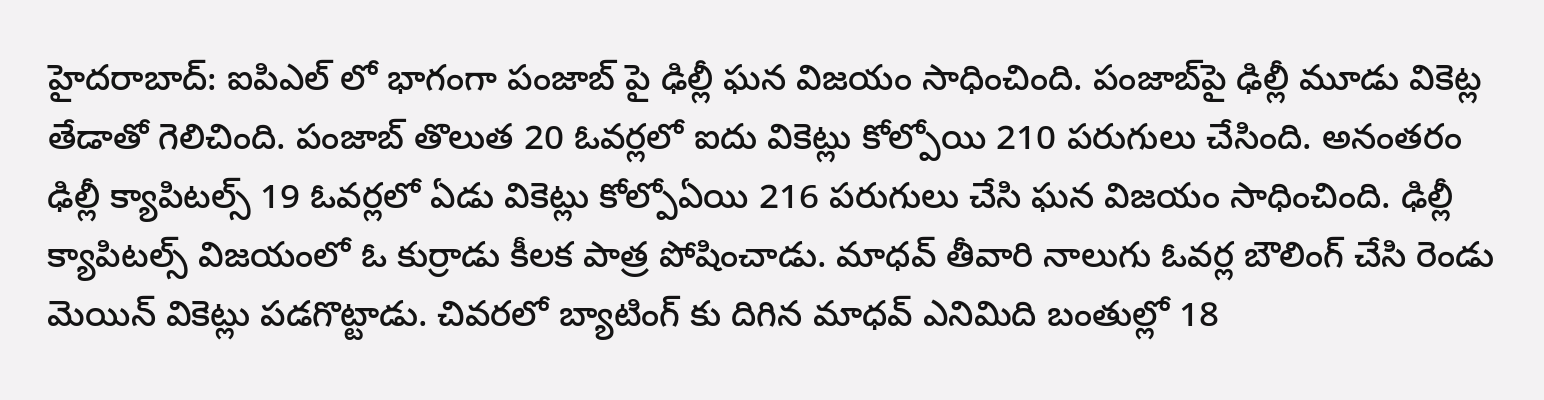హైదరాబాద్: ఐపిఎల్ లో భాగంగా పంజాబ్ పై ఢిల్లీ ఘన విజయం సాధించింది. పంజాబ్‌పై ఢిల్లీ మూడు వికెట్ల తేడాతో గెలిచింది. పంజాబ్ తొలుత 20 ఓవర్లలో ఐదు వికెట్లు కోల్పోయి 210 పరుగులు చేసింది. అనంతరం ఢిల్లీ క్యాపిటల్స్ 19 ఓవర్లలో ఏడు వికెట్లు కోల్పోఏయి 216 పరుగులు చేసి ఘన విజయం సాధించింది. ఢిల్లీ క్యాపిటల్స్ విజయంలో ఓ కుర్రాడు కీలక పాత్ర పోషించాడు. మాధవ్ తీవారి నాలుగు ఓవర్ల బౌలింగ్ చేసి రెండు మెయిన్ వికెట్లు పడగొట్టాడు. చివరలో బ్యాటింగ్ కు దిగిన మాధవ్ ఎనిమిది బంతుల్లో 18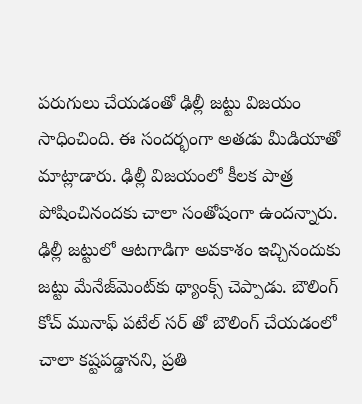పరుగులు చేయడంతో ఢిల్లీ జట్టు విజయం సాధించింది. ఈ సందర్భంగా అతడు మీడియాతో మాట్లాడారు. ఢిల్లీ విజయంలో కీలక పాత్ర పోషించినందకు చాలా సంతోషంగా ఉందన్నారు. ఢిల్లీ జట్టులో ఆటగాడిగా అవకాశం ఇచ్చినందుకు జట్టు మేనేజ్‌మెంట్‌కు థ్యాంక్స్ చెప్పాడు. బౌలింగ్ కోచ్ మునాఫ్ పటేల్ సర్ తో బౌలింగ్ చేయడంలో చాలా కష్టపడ్డానని, ప్రతి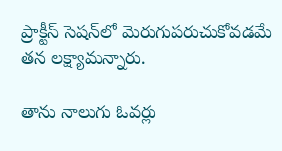ప్రాక్టీస్ సెషన్‌లో మెరుగుపరుచుకోవడమే తన లక్ష్యామన్నారు.

తాను నాలుగు ఓవర్లు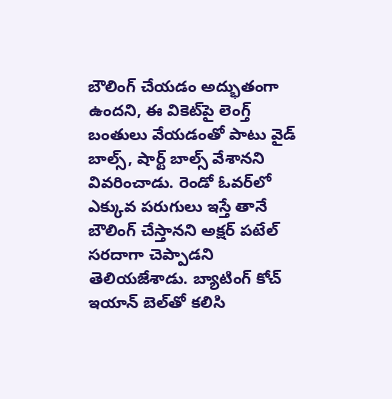బౌలింగ్ చేయడం అద్భుతంగా ఉందని, ఈ వికెట్‌పై లెంగ్త్ బంతులు వేయడంతో పాటు వైడ్ బాల్స్, షార్ట్ బాల్స్ వేశానని వివరించాడు. రెండో ఓవర్‌లో ఎక్కువ పరుగులు ఇస్తే తానే బౌలింగ్ చేస్తానని అక్షర్ పటేల్ సరదాగా చెప్పాడని తెలియజేశాడు. బ్యాటింగ్ కోచ్ ఇయాన్ బెల్‌తో కలిసి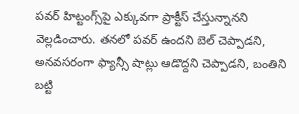పవర్ హిట్టంగ్స్‌పై ఎక్కువగా ప్రాక్టీస్ చేస్తున్నానని వెల్లడించారు. తనలో పవర్ ఉందని బెల్ చెప్పాడని, అనవసరంగా ఫ్యాన్సీ షాట్లు ఆడొద్దని చెప్పాడని, బంతిని బట్టి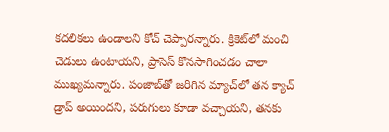కదలికలు ఉండాలని కోచ్ చెప్పారన్నారు. క్రికెట్‌లో మంచి చెడులు ఉంటాయని, ప్రాసెస్ కొనసాగించడం చాలా ముఖ్యమన్నారు. పంజాబ్‌తో జరిగిన మ్యాచ్‌లో తన క్యాచ్ డ్రాప్ అయిందని, పరుగులు కూడా వచ్చాయని, తనకు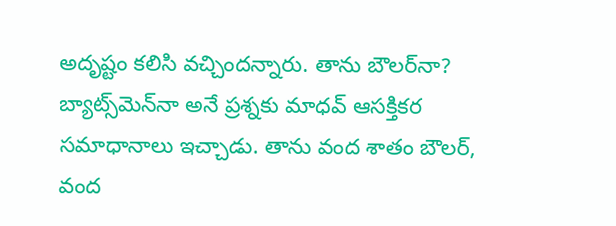అదృష్టం కలిసి వచ్చిందన్నారు. తాను బౌలర్‌నా? బ్యాట్స్‌మెన్‌నా అనే ప్రశ్నకు మాధవ్ ఆసక్తికర సమాధానాలు ఇచ్చాడు. తాను వంద శాతం బౌలర్, వంద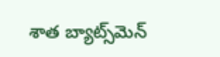శాత బ్యాట్స్‌మెన్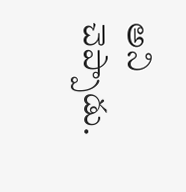అని చెప్పాడు.